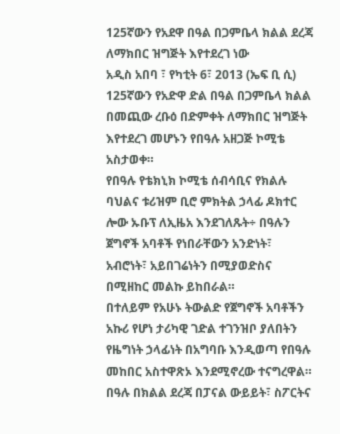125ኛውን የአደዋ በዓል በጋምቤላ ክልል ደረጃ ለማክበር ዝግጅት እየተደረገ ነው
አዲስ አበባ ፣ የካቲት 6፣ 2013 (ኤፍ ቢ ሲ) 125ኛውን የአድዋ ድል በዓል በጋምቤላ ክልል በመጪው ረቡዕ በድምቀት ለማክበር ዝግጅት እየተደረገ መሆኑን የበዓሉ አዘጋጅ ኮሚቴ አስታወቀ።
የበዓሉ የቴክኒክ ኮሚቴ ሰብሳቢና የክልሉ ባህልና ቱሪዝም ቢሮ ምክትል ኃላፊ ዶክተር ሎው ኡቡፕ ለኢዜአ እንደገለጹት÷ በዓሉን ጀግኖች አባቶች የነበራቸውን አንድነት፣ አብሮነት፣ አይበገሬነትን በሚያወድስና በሚዘከር መልኩ ይከበራል።
በተለይም የአሁኑ ትውልድ የጀግኖች አባቶችን አኩሪ የሆነ ታሪካዊ ገድል ተገንዝቦ ያለበትን የዜግነት ኃላፊነት በአግባቡ እንዲወጣ የበዓሉ መከበር አስተዋጽኦ እንደሚኖረው ተናግረዋል።
በዓሉ በክልል ደረጃ በፓናል ውይይት፣ ስፖርትና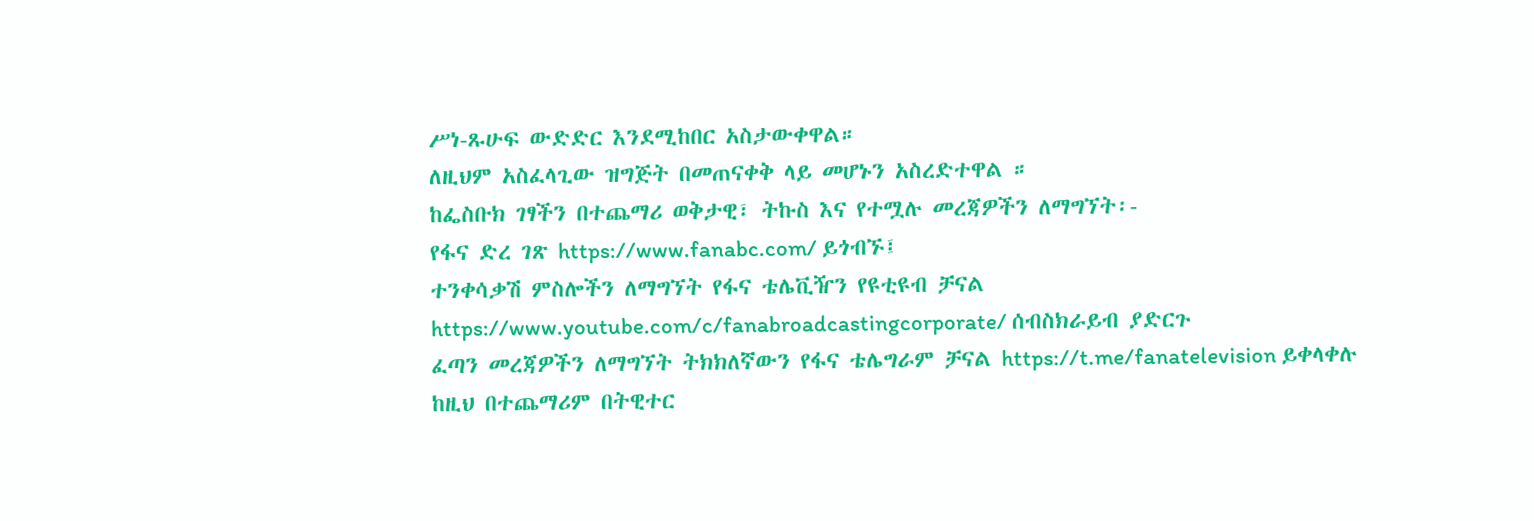ሥነ-ጹሁፍ ውድድር እንደሚከበር አስታውቀዋል።
ለዚህም አስፈላጊው ዝግጅት በመጠናቀቅ ላይ መሆኑን አስረድተዋል ።
ከፌስቡክ ገፃችን በተጨማሪ ወቅታዊ፣ ትኩስ እና የተሟሉ መረጃዎችን ለማግኘት፡-
የፋና ድረ ገጽ https://www.fanabc.com/ ይጎብኙ፤
ተንቀሳቃሽ ምስሎችን ለማግኘት የፋና ቴሌቪዥን የዩቲዩብ ቻናል https://www.youtube.com/c/fanabroadcastingcorporate/ ሰብስክራይብ ያድርጉ
ፈጣን መረጃዎችን ለማግኘት ትክክለኛውን የፋና ቴሌግራም ቻናል https://t.me/fanatelevision ይቀላቀሉ
ከዚህ በተጨማሪም በትዊተር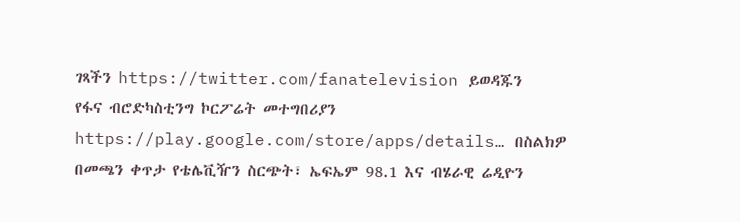ገጻችን https://twitter.com/fanatelevision ይወዳጁን
የፋና ብሮድካስቲንግ ኮርፖሬት መተግበሪያን https://play.google.com/store/apps/details… በስልክዎ በመጫን ቀጥታ የቴሌቪዥን ስርጭት፣ ኤፍኤም 98.1 እና ብሄራዊ ሬዲዮን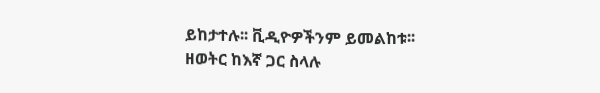ይከታተሉ፡፡ ቪዲዮዎችንም ይመልከቱ፡፡
ዘወትር ከእኛ ጋር ስላሉ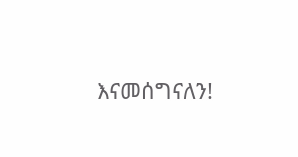እናመሰግናለን!